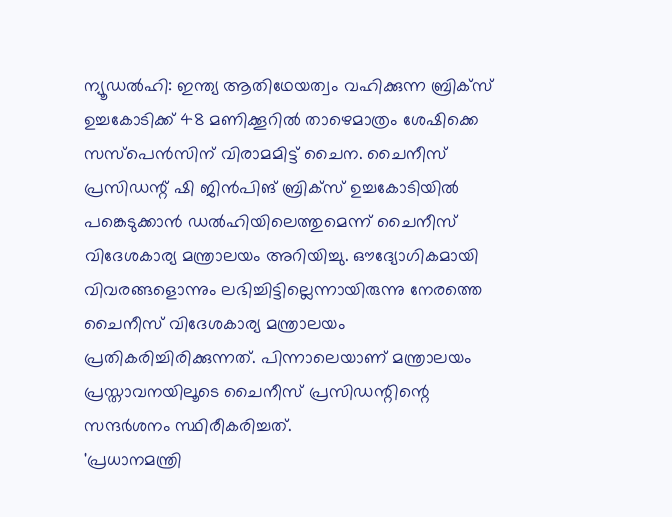ന്യൂഡൽഹി: ഇന്ത്യ ആതിഥേയത്വം വഹിക്കുന്ന ബ്രിക്സ് ഉച്ചകോടിക്ക് 48 മണിക്കൂറിൽ താഴെമാത്രം ശേഷിക്കെ സസ്പെൻസിന് വിരാമമിട്ട് ചൈന. ചൈനീസ് പ്രസിഡന്റ് ഷി ജിൻപിങ് ബ്രിക്സ് ഉച്ചകോടിയിൽ പങ്കെടുക്കാൻ ഡൽഹിയിലെത്തുമെന്ന് ചൈനീസ് വിദേശകാര്യ മന്ത്രാലയം അറിയിച്ചു. ഔദ്യോഗികമായി വിവരങ്ങളൊന്നും ലഭിച്ചിട്ടില്ലെന്നായിരുന്നു നേരത്തെ ചൈനീസ് വിദേശകാര്യ മന്ത്രാലയം പ്രതികരിച്ചിരിക്കുന്നത്. പിന്നാലെയാണ് മന്ത്രാലയം പ്രസ്താവനയിലൂടെ ചൈനീസ് പ്രസിഡന്റിന്റെ സന്ദർശനം സ്ഥിരീകരിച്ചത്.
'പ്രധാനമന്ത്രി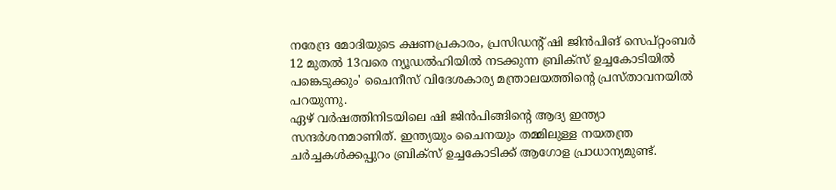നരേന്ദ്ര മോദിയുടെ ക്ഷണപ്രകാരം, പ്രസിഡന്റ് ഷി ജിൻപിങ് സെപ്റ്റംബർ 12 മുതൽ 13വരെ ന്യൂഡൽഹിയിൽ നടക്കുന്ന ബ്രിക്സ് ഉച്ചകോടിയിൽ പങ്കെടുക്കും' ചൈനീസ് വിദേശകാര്യ മന്ത്രാലയത്തിന്റെ പ്രസ്താവനയിൽ പറയുന്നു.
ഏഴ് വർഷത്തിനിടയിലെ ഷി ജിൻപിങ്ങിന്റെ ആദ്യ ഇന്ത്യാ സന്ദർശനമാണിത്. ഇന്ത്യയും ചൈനയും തമ്മിലുള്ള നയതന്ത്ര ചർച്ചകൾക്കപ്പുറം ബ്രിക്സ് ഉച്ചകോടിക്ക് ആഗോള പ്രാധാന്യമുണ്ട്.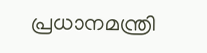പ്രധാനമന്ത്രി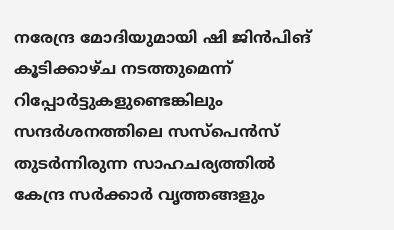നരേന്ദ്ര മോദിയുമായി ഷി ജിൻപിങ് കൂടിക്കാഴ്ച നടത്തുമെന്ന് റിപ്പോർട്ടുകളുണ്ടെങ്കിലും സന്ദർശനത്തിലെ സസ്പെൻസ് തുടർന്നിരുന്ന സാഹചര്യത്തിൽ കേന്ദ്ര സർക്കാർ വൃത്തങ്ങളും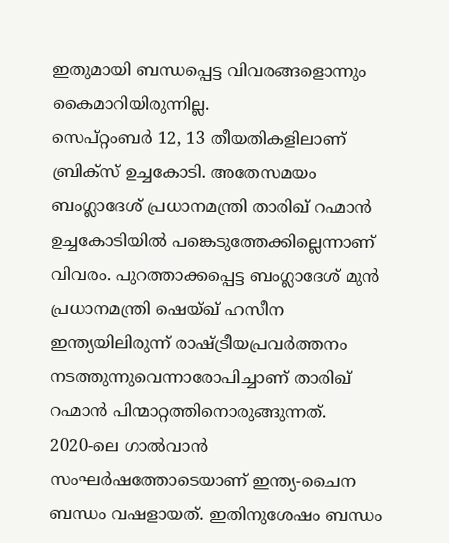ഇതുമായി ബന്ധപ്പെട്ട വിവരങ്ങളൊന്നും കൈമാറിയിരുന്നില്ല.
സെപ്റ്റംബർ 12, 13 തീയതികളിലാണ് ബ്രിക്സ് ഉച്ചകോടി. അതേസമയം ബംഗ്ലാദേശ് പ്രധാനമന്ത്രി താരിഖ് റഹ്മാൻ ഉച്ചകോടിയിൽ പങ്കെടുത്തേക്കില്ലെന്നാണ് വിവരം. പുറത്താക്കപ്പെട്ട ബംഗ്ലാദേശ് മുൻ പ്രധാനമന്ത്രി ഷെയ്ഖ് ഹസീന ഇന്ത്യയിലിരുന്ന് രാഷ്ട്രീയപ്രവർത്തനം നടത്തുന്നുവെന്നാരോപിച്ചാണ് താരിഖ് റഹ്മാൻ പിന്മാറ്റത്തിനൊരുങ്ങുന്നത്.
2020-ലെ ഗാൽവാൻ സംഘർഷത്തോടെയാണ് ഇന്ത്യ-ചൈന ബന്ധം വഷളായത്. ഇതിനുശേഷം ബന്ധം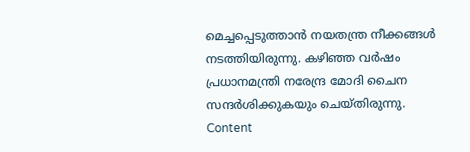മെച്ചപ്പെടുത്താൻ നയതന്ത്ര നീക്കങ്ങൾ നടത്തിയിരുന്നു. കഴിഞ്ഞ വർഷം പ്രധാനമന്ത്രി നരേന്ദ്ര മോദി ചൈന സന്ദർശിക്കുകയും ചെയ്തിരുന്നു.
Content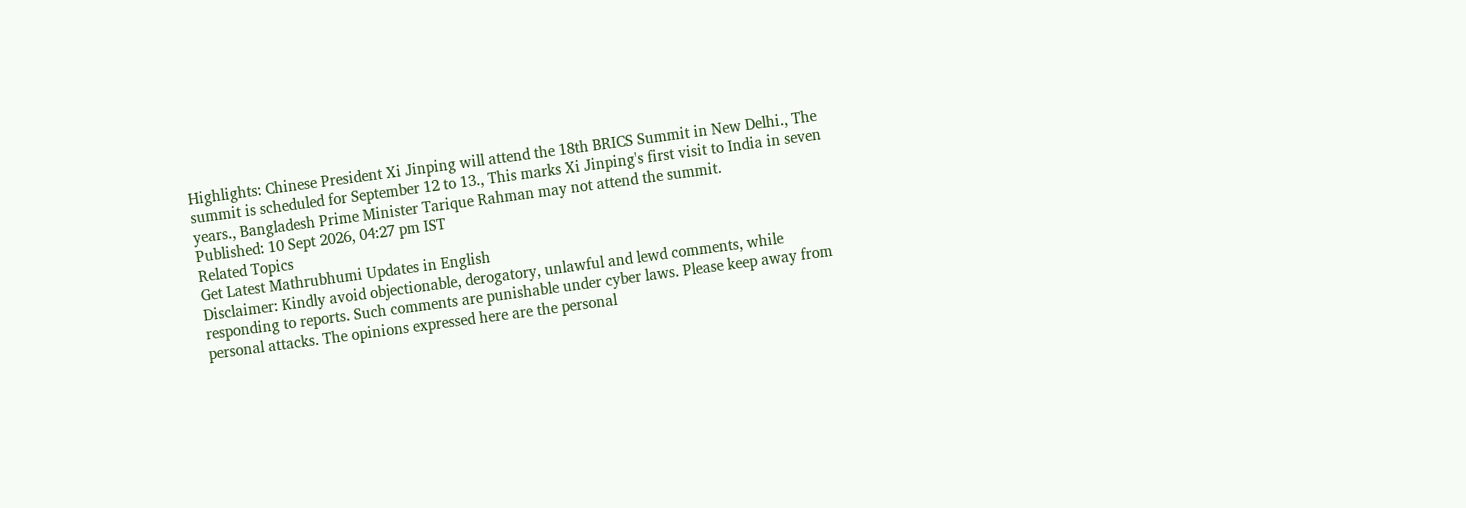Highlights: Chinese President Xi Jinping will attend the 18th BRICS Summit in New Delhi., The summit is scheduled for September 12 to 13., This marks Xi Jinping's first visit to India in seven years., Bangladesh Prime Minister Tarique Rahman may not attend the summit.
Published: 10 Sept 2026, 04:27 pm IST
Related Topics
Get Latest Mathrubhumi Updates in English
Disclaimer: Kindly avoid objectionable, derogatory, unlawful and lewd comments, while responding to reports. Such comments are punishable under cyber laws. Please keep away from personal attacks. The opinions expressed here are the personal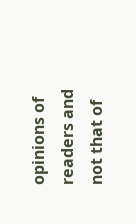opinions of readers and not that of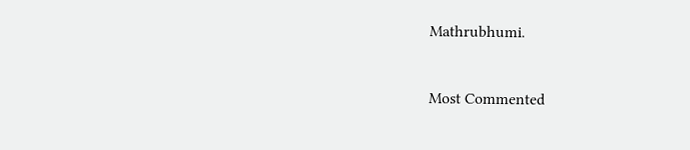Mathrubhumi.


Most Commented